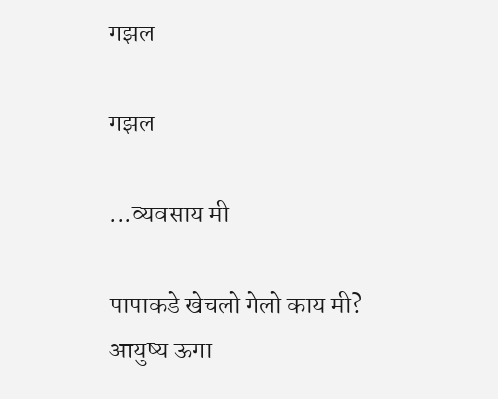गझल

गझल

...व्यवसाय मी

पापाकडे खेचलो गेलो काय मी?
आयुष्य ऊगा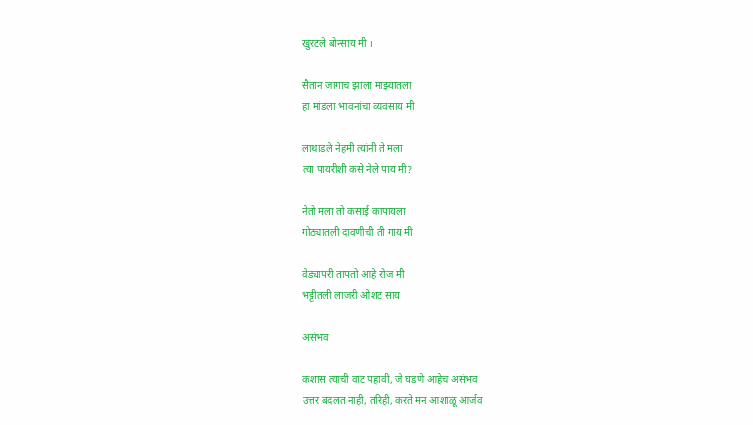खुरटले बोन्साय मी ।

सैतान जागाच झाला माझ्यातला
हा मांडला भावनांचा व्यवसाय मी

लाथाडले नेहमी त्यांनी ते मला
त्या पायरीशी कसे नेले पाय मी?

नेतो मला तो कसाई कापायला
गोठ्यातली दावणीची ती गाय मी

वेड्यापरी तापतो आहे रोज मी
भट्टीतली लाजरी ओशट साय

असंभव

कशास त्याची वाट पहावी, जे घडणे आहेच असंभव
उत्तर बदलत नाही, तरिही, करते मन आशाळू आर्जव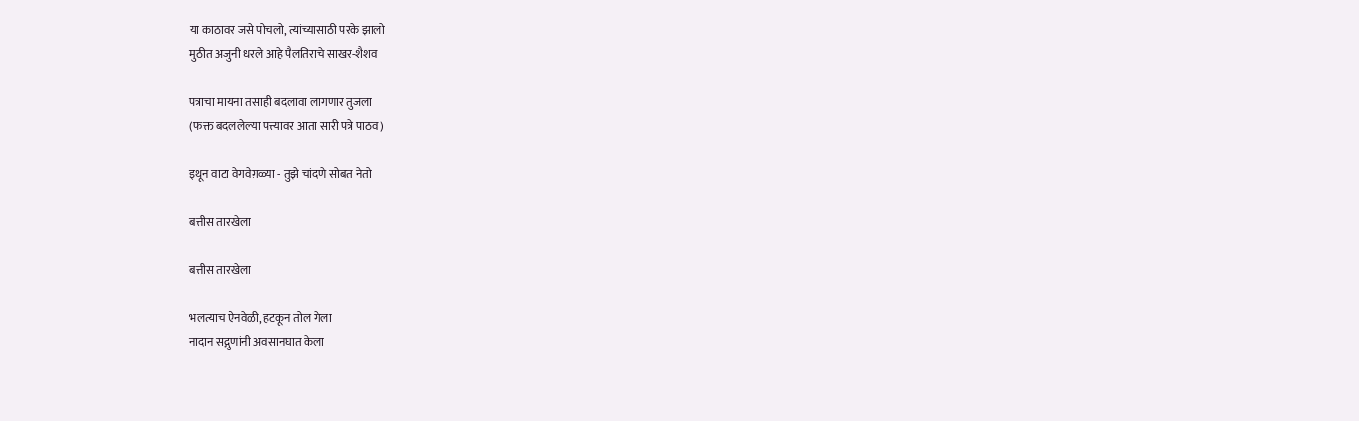या काठावर जसे पोचलो, त्यांच्यासाठी परके झालो
मुठीत अजुनी धरले आहे पैलतिराचे साखर-शैशव

पत्राचा मायना तसाही बदलावा लागणार तुजला
(फक्त बदललेल्या पत्त्यावर आता सारी पत्रे पाठव)

इथून वाटा वेगवेग़ळ्या - तुझे चांदणे सोबत नेतो

बत्तीस तारखेला

बत्तीस तारखेला

भलत्याच ऐनवेळी, हटकून तोल गेला
नादान सद्गुणांनी अवसानघात केला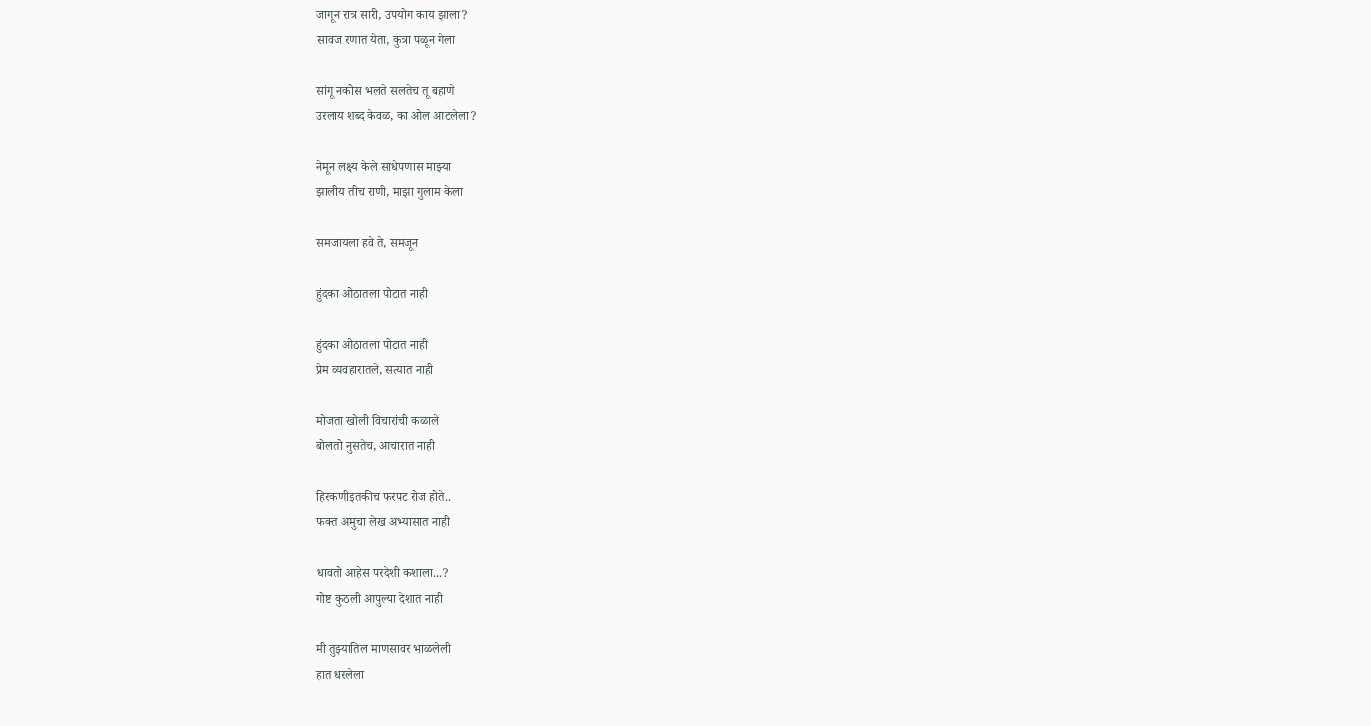जागून रात्र सारी, उपयोग काय झाला?
सावज रणात येता, कुत्रा पळून गेला

सांगू नकोस भलते सलतेच तू बहाणे
उरलाय शब्द केवळ, का ओल आटलेला?

नेमून लक्ष्य केले साधेपणास माझ्या
झालीय तीच राणी, माझा गुलाम केला

समजायला हवे ते, समजून

हुंदका ओठातला पोटात नाही

हुंदका ओठातला पोटात नाही
प्रेम व्यवहारातले, सत्यात नाही

मोजता खोली विचारांची कळाले
बोलतो नुसतेच, आचारात नाही

हिरकणीइतकीच फरपट रोज होते..
फक्त अमुचा लेख अभ्यासात नाही

धावतो आहेस परदेशी कशाला...?
गोष्ट कुठली आपुल्या देशात नाही

मी तुझ्यातिल माणसावर भाळलेली
हात धरलेला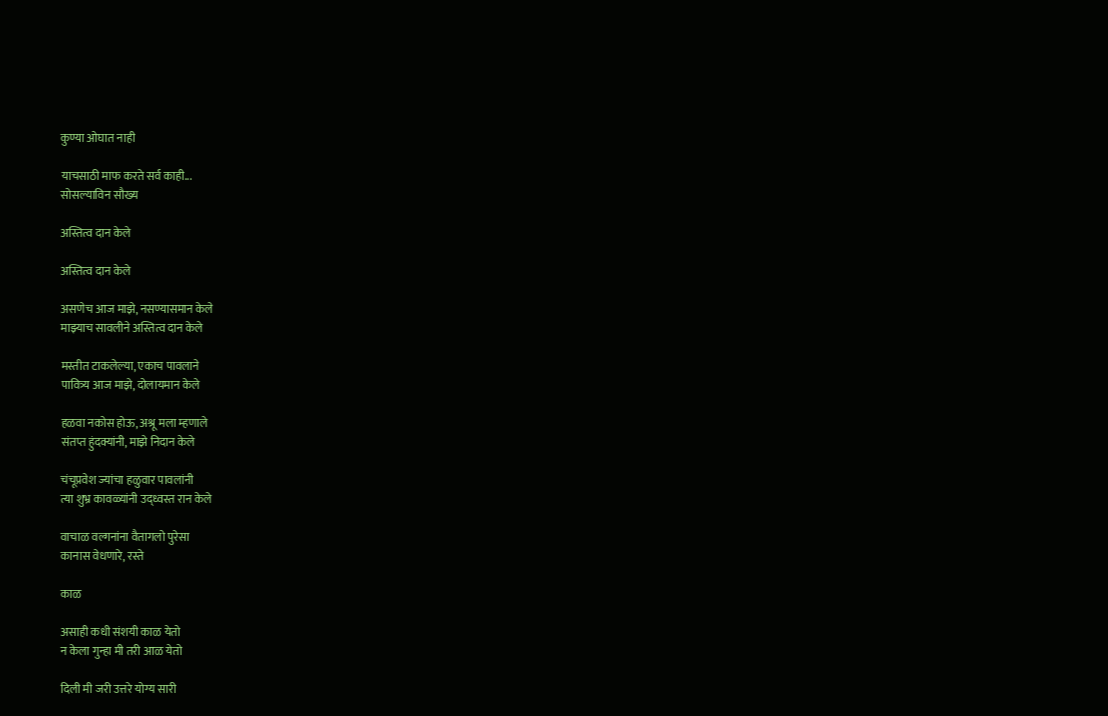कुण्या ओघात नाही

याचसाठी माफ करते सर्व काही...
सोसल्याविन सौख्य

अस्तित्व दान केले

अस्तित्व दान केले

असणेच आज माझे, नसण्यासमान केले
माझ्याच सावलीने अस्तित्व दान केले

मस्तीत टाकलेल्या, एकाच पावलाने
पावित्र्य आज माझे, दोलायमान केले

हळवा नकोस होऊ, अश्रू मला म्हणाले
संतप्त हुंदक्यांनी, माझे निदान केले

चंचूप्रवेश ज्यांचा हळुवार पावलांनी
त्या शुभ्र कावळ्यांनी उद्ध्वस्त रान केले

वाचाळ वल्गनांना वैतागलो पुरेसा
कानास वेधणारे, रस्ते

काळ

असाही कधी संशयी काळ येतो
न केला गुन्हा मी तरी आळ येतो

दिली मी जरी उत्तरे योग्य सारी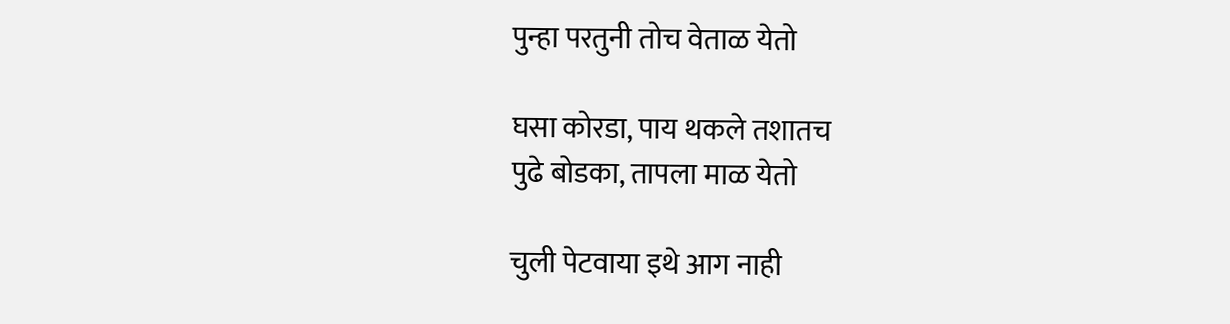पुन्हा परतुनी तोच वेताळ येतो

घसा कोरडा, पाय थकले तशातच
पुढे बोडका, तापला माळ येतो

चुली पेटवाया इथे आग नाही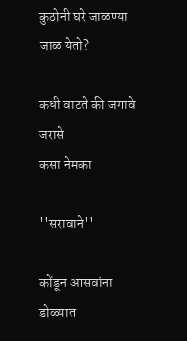कुठोनी घरे जाळण्या जाळ येतो?

कधी वाटते की जगावे जरासे
कसा नेमका

''सरावाने''

कोंडून आसवांना डोळ्यात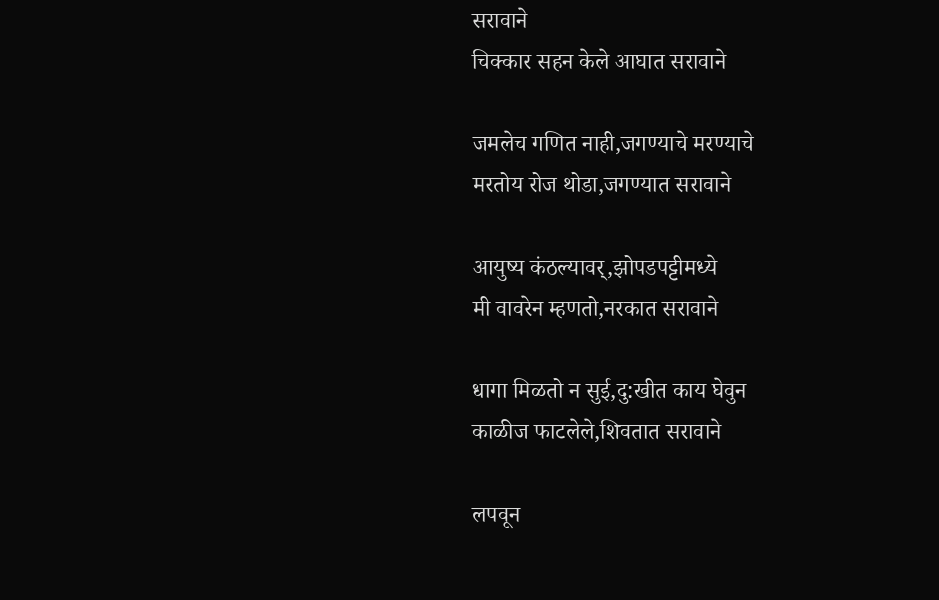सरावाने
चिक्कार सहन केले आघात सरावाने

जमलेच गणित नाही,जगण्याचे मरण्याचे
मरतोय रोज थोडा,जगण्यात सरावाने

आयुष्य कंठल्यावर्,झोपडपट्टीमध्ये
मी वावरेन म्हणतो,नरकात सरावाने

धागा मिळतो न सुई,दु:खीत काय घेवुन
काळीज फाटलेले,शिवतात सरावाने

लपवून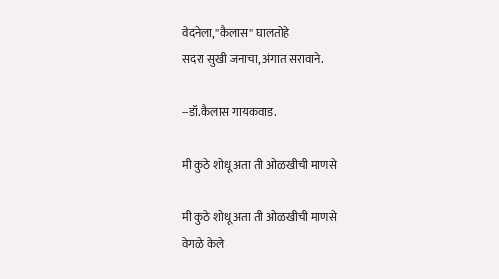वेदनेला,''कैलास'' घालतोहे
सदरा सुखी जनाचा,अंगात सरावाने.

--डॉ.कैलास गायकवाड.

मी कुठे शोधू अता ती ओळखीची माणसे

मी कुठे शोधू अता ती ओळखीची माणसे
वेगळे केले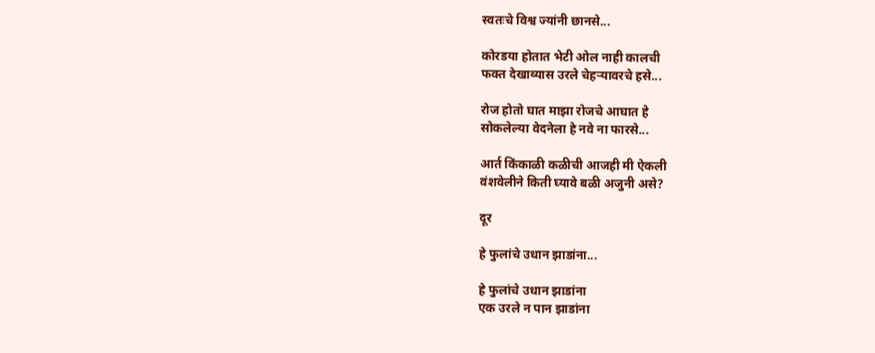स्वतःचे विश्व ज्यांनी छानसे...

कोरडया होतात भेटी ओल नाही कालची
फक्त देखाव्यास उरले चेहर्‍यावरचे हसे...

रोज होतो घात माझा रोजचे आघात हे
सोकलेल्या वेदनेला हे नवे ना फारसे...

आर्त किंकाळी कळीची आजही मी ऐकली
वंशवेलीने किती घ्यावे बळी अजुनी असे?

दूर

हे फुलांचे उधान झाडांना...

हे फुलांचे उधान झाडांना
एक उरले न पान झाडांना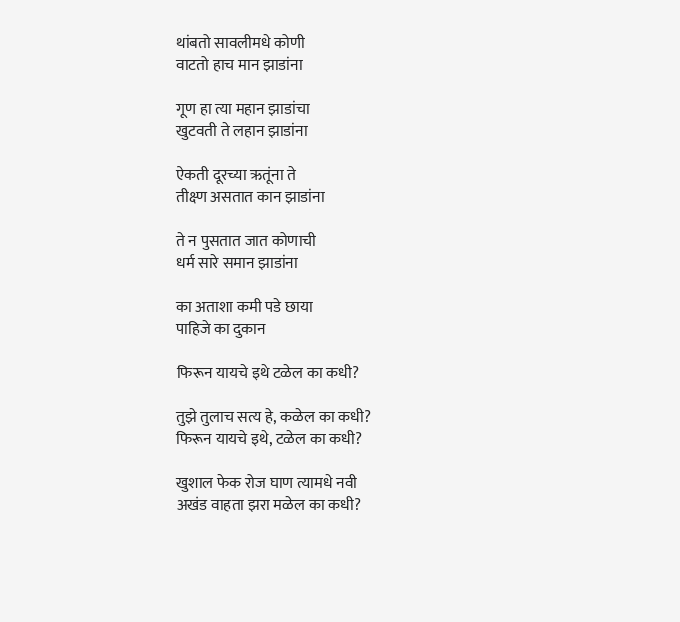थांबतो सावलीमधे कोणी
वाटतो हाच मान झाडांना

गूण हा त्या महान झाडांचा
खुटवती ते लहान झाडांना

ऐकती दूरच्या ऋतूंना ते
तीक्ष्ण असतात कान झाडांना

ते न पुसतात जात कोणाची
धर्म सारे समान झाडांना

का अताशा कमी पडे छाया
पाहिजे का दुकान

फिरून यायचे इथे टळेल का कधी?

तुझे तुलाच सत्य हे, कळेल का कधी?
फिरून यायचे इथे, टळेल का कधी?

खुशाल फेक रोज घाण त्यामधे नवी
अखंड वाहता झरा मळेल का कधी?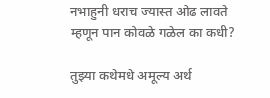नभाहुनी धराच ज्यास्त ओढ लावते
म्हणून पान कोवळे गळेल का कधी?

तुझ्या कथेमधे अमूल्य अर्थ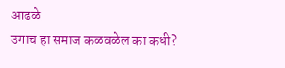आढळे
उगाच हा समाज कळवळेल का कधी?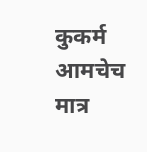कुकर्म आमचेच मात्र